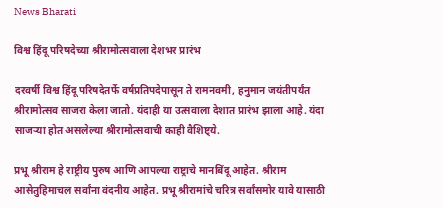News Bharati

विश्व हिंदू परिषदेच्या श्रीरामोत्सवाला देशभर प्रारंभ

दरवर्षी विश्व हिंदू परिषदेतर्फे वर्षप्रतिपदेपासून ते रामनवमी, हनुमान जयंतीपर्यंत श्रीरामोत्सव साजरा केला जातो. यंदाही या उत्सवाला देशात प्रारंभ झाला आहे. यंदा साजऱ्या होत असलेल्या श्रीरामोत्सवाची काही वैशिष्ट्ये.

प्रभू श्रीराम हे राष्ट्रीय पुरुष आणि आपल्या राष्ट्राचे मानबिंदू आहेत. श्रीराम आसेतुहिमाचल सर्वांना वंदनीय आहेत. प्रभू श्रीरामांचे चरित्र सर्वांसमोर यावे यासाठी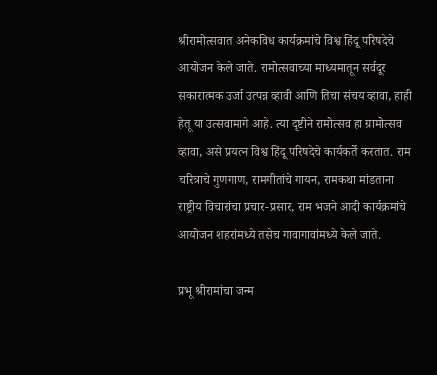श्रीरामोत्सवात अनेकविध कार्यक्रमांचे विश्व हिंदू परिषदेचे आयोजन केले जाते. रामोत्सवाच्या माध्यमातून सर्वदूर सकारात्मक उर्जा उत्पन्न व्हावी आणि तिचा संचय व्हावा, हाही हेतू या उत्सवामागे आहे. त्या दृष्टीने रामोत्सव हा ग्रामोत्सव व्हावा, असे प्रयत्न विश्व हिंदू परिषदेचे कार्यकर्ते करतात. राम चरित्राचे गुणगाण, रामगीतांचे गायन, रामकथा मांडताना राष्ट्रीय विचारांचा प्रचार-प्रसार, राम भजने आदी कार्यक्रमांचे आयोजन शहरांमध्ये तसेच गावागावांमध्ये केले जाते.

प्रभू श्रीरामांचा जन्म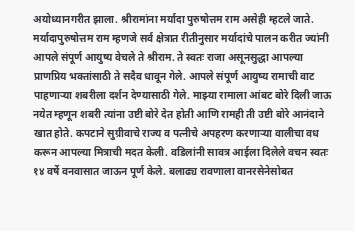अयोध्यानगरीत झाला. श्रीरामांना मर्यादा पुरुषोत्तम राम असेही म्हटले जाते. मर्यादापुरुषोत्तम राम म्हणजे सर्व क्षेत्रात रीतीनुसार मर्यादांचे पालन करीत ज्यांनी आपले संपूर्ण आयुष्य वेचले ते श्रीराम. ते स्वतः राजा असूनसुद्धा आपल्या प्राणप्रिय भक्तांसाठी ते सदैव धावून गेले. आपले संपूर्ण आयुष्य रामाची वाट पाहणाऱ्या शबरीला दर्शन देण्यासाठी गेले. माझ्या रामाला आंबट बोरे दिली जाऊ नयेत म्हणून शबरी त्यांना उष्टी बोरे देत होती आणि रामही ती उष्टी बोरे आनंदाने खात होते. कपटाने सुग्रीवाचे राज्य व पत्नीचे अपहरण करणाऱ्या वालीचा वध करून आपल्या मित्राची मदत केली. वडिलांनी सावत्र आईला दिलेले वचन स्वतः १४ वर्षे वनवासात जाऊन पूर्ण केले. बलाढ्य रावणाला वानरसेनेसोबत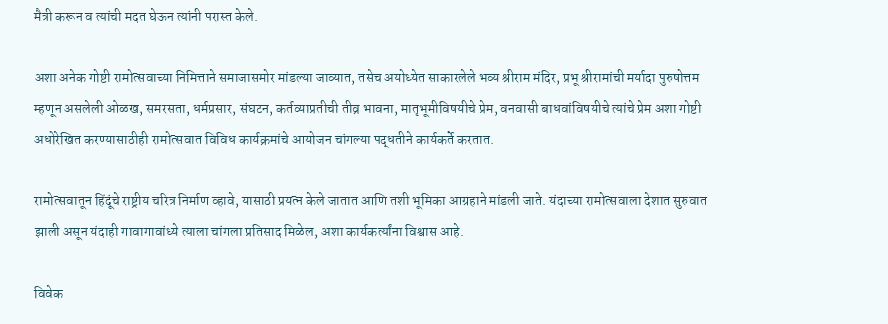मैत्री करून व त्यांची मदत घेऊन त्यांनी परास्त केले.

अशा अनेक गोष्टी रामोत्सवाच्या निमित्ताने समाजासमोर मांडल्या जाव्यात, तसेच अयोध्येत साकारलेले भव्य श्रीराम मंदिर, प्रभू श्रीरामांची मर्यादा पुरुषोत्तम म्हणून असलेली ओळख, समरसता, धर्मप्रसार, संघटन, कर्तव्याप्रतीची तीव्र भावना, मातृभूमीविषयीचे प्रेम, वनवासी बाधवांविषयीचे त्यांचे प्रेम अशा गोष्टी अधोरेखित करण्यासाठीही रामोत्सवात विविध कार्यक्रमांचे आयोजन चांगल्या पद्धतीने कार्यकर्ते करतात.

रामोत्सवातून हिंदूंचे राष्ट्रीय चरित्र निर्माण व्हावे, यासाठी प्रयत्न केले जातात आणि तशी भूमिका आग्रहाने मांडली जाते. यंदाच्या रामोत्सवाला देशात सुरुवात झाली असून यंदाही गावागावांध्ये त्याला चांगला प्रतिसाद मिळेल, अशा कार्यकर्त्यांना विश्वास आहे.

विवेक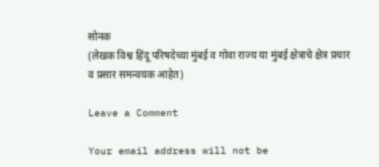सोनक
(लेखक विश्व हिंदू परिषदेच्या मुंबई व गोवा राज्य या मुंबई क्षेत्राचे क्षेत्र प्रचार व प्रसार समन्वयक आहेत)

Leave a Comment

Your email address will not be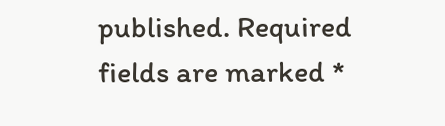published. Required fields are marked *